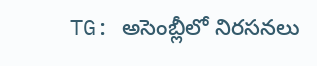TG: అసెంబ్లీలో నిరసనలు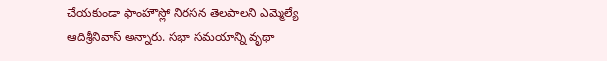చేయకుండా ఫాంహౌస్లో నిరసన తెలపాలని ఎమ్మెల్యే ఆదిశ్రీనివాస్ అన్నారు. సభా సమయాన్ని వృథా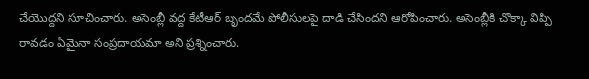చేయొద్దని సూచించారు. అసెంబ్లీ వద్ద కేటీఆర్ బృందమే పోలీసులపై దాడి చేసిందని ఆరోపించారు. అసెంబ్లీకి చొక్కా విప్పి రావడం ఏమైనా సంప్రదాయమా అని ప్రశ్నించారు.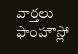వార్తలు
ఫాంహౌస్లో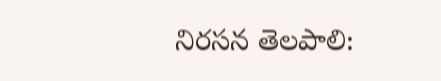నిరసన తెలపాలి: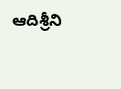ఆదిశ్రీని